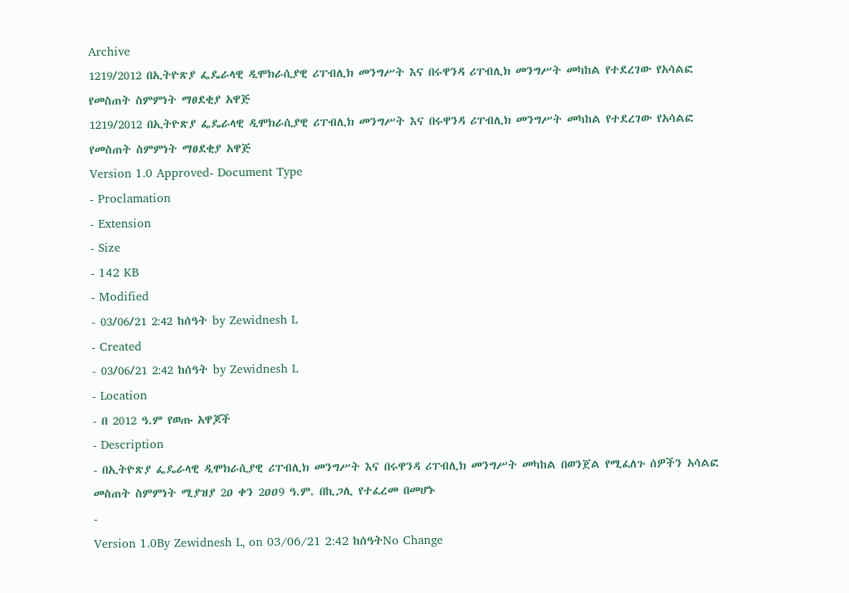Archive
1219/2012 በኢትዮጽያ ፌዴራላዊ ዲሞክራሲያዊ ሪፐብሊክ መንግሥት እና በሩዋንዳ ሪፐብሊክ መንግሥት መካከል የተደረገው የአሳልፎ የመስጠት ስምምነት ማፀደቂያ አዋጅ
1219/2012 በኢትዮጽያ ፌዴራላዊ ዲሞክራሲያዊ ሪፐብሊክ መንግሥት እና በሩዋንዳ ሪፐብሊክ መንግሥት መካከል የተደረገው የአሳልፎ የመስጠት ስምምነት ማፀደቂያ አዋጅ
Version 1.0 Approved- Document Type
- Proclamation
- Extension
- Size
- 142 KB
- Modified
- 03/06/21 2:42 ከሰዓት by Zewidnesh L
- Created
- 03/06/21 2:42 ከሰዓት by Zewidnesh L
- Location
- በ 2012 ዓ.ም የወጡ አዋጆች
- Description
- በኢትዮጽያ ፌዴራላዊ ዲሞክራሲያዊ ሪፐብሊክ መንግሥት እና በሩዋንዳ ሪፐብሊክ መንግሥት መካከል በወንጀል የሚፈለጉ ሰዎችን አሳልፎ መስጠት ስምምነት ሚያዝያ 2ዐ ቀን 2ዐዐ9 ዓ.ም. በኪጋሊ የተፈረመ በመሆኑ
-
Version 1.0By Zewidnesh L, on 03/06/21 2:42 ከሰዓትNo Change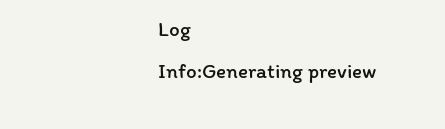Log
Info:Generating preview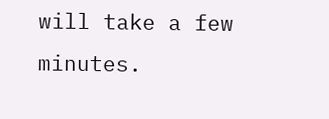will take a few minutes.